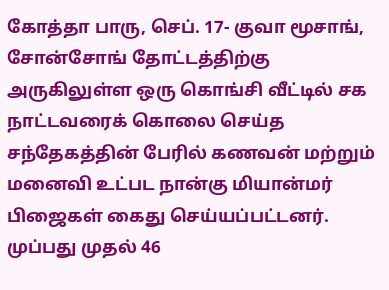கோத்தா பாரு, செப். 17- குவா மூசாங், சோன்சோங் தோட்டத்திற்கு அருகிலுள்ள ஒரு கொங்சி வீட்டில் சக நாட்டவரைக் கொலை செய்த சந்தேகத்தின் பேரில் கணவன் மற்றும் மனைவி உட்பட நான்கு மியான்மர் பிஜைகள் கைது செய்யப்பட்டனர்.
முப்பது முதல் 46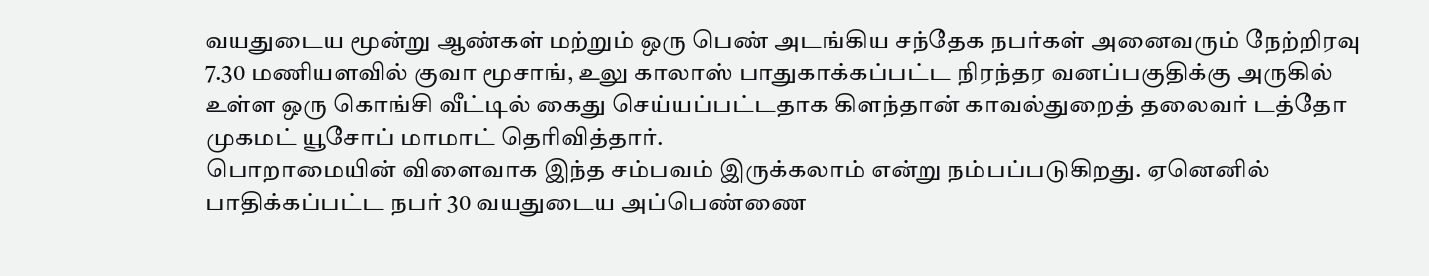வயதுடைய மூன்று ஆண்கள் மற்றும் ஒரு பெண் அடங்கிய சந்தேக நபர்கள் அனைவரும் நேற்றிரவு 7.30 மணியளவில் குவா மூசாங், உலு காலாஸ் பாதுகாக்கப்பட்ட நிரந்தர வனப்பகுதிக்கு அருகில் உள்ள ஒரு கொங்சி வீட்டில் கைது செய்யப்பட்டதாக கிளந்தான் காவல்துறைத் தலைவர் டத்தோ முகமட் யூசோப் மாமாட் தெரிவித்தார்.
பொறாமையின் விளைவாக இந்த சம்பவம் இருக்கலாம் என்று நம்பப்படுகிறது. ஏனெனில் பாதிக்கப்பட்ட நபர் 30 வயதுடைய அப்பெண்ணை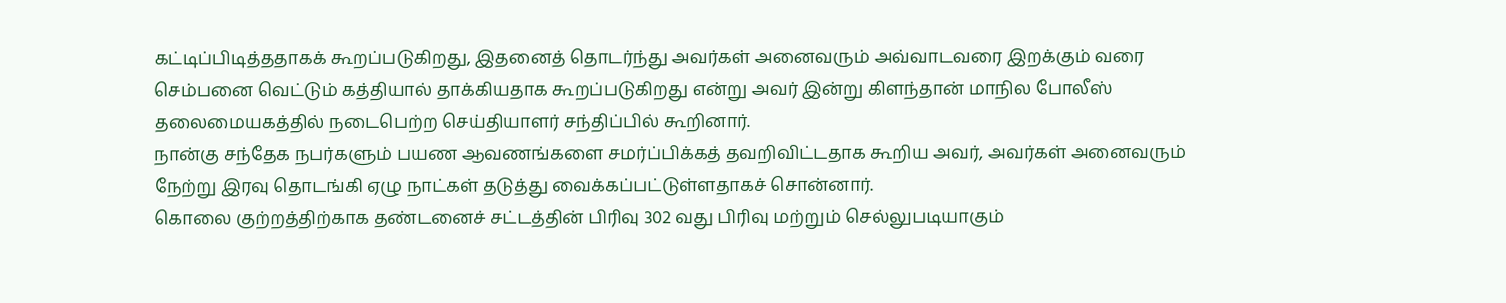கட்டிப்பிடித்ததாகக் கூறப்படுகிறது, இதனைத் தொடர்ந்து அவர்கள் அனைவரும் அவ்வாடவரை இறக்கும் வரை செம்பனை வெட்டும் கத்தியால் தாக்கியதாக கூறப்படுகிறது என்று அவர் இன்று கிளந்தான் மாநில போலீஸ் தலைமையகத்தில் நடைபெற்ற செய்தியாளர் சந்திப்பில் கூறினார்.
நான்கு சந்தேக நபர்களும் பயண ஆவணங்களை சமர்ப்பிக்கத் தவறிவிட்டதாக கூறிய அவர், அவர்கள் அனைவரும் நேற்று இரவு தொடங்கி ஏழு நாட்கள் தடுத்து வைக்கப்பட்டுள்ளதாகச் சொன்னார்.
கொலை குற்றத்திற்காக தண்டனைச் சட்டத்தின் பிரிவு 302 வது பிரிவு மற்றும் செல்லுபடியாகும்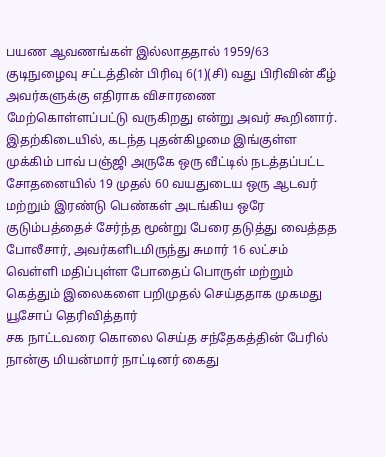பயண ஆவணங்கள் இல்லாததால் 1959/63 குடிநுழைவு சட்டத்தின் பிரிவு 6(1)(சி) வது பிரிவின் கீழ் அவர்களுக்கு எதிராக விசாரணை மேற்கொள்ளப்பட்டு வருகிறது என்று அவர் கூறினார்.
இதற்கிடையில், கடந்த புதன்கிழமை இங்குள்ள முக்கிம் பாவ் பஞ்ஜி அருகே ஒரு வீட்டில் நடத்தப்பட்ட சோதனையில் 19 முதல் 60 வயதுடைய ஒரு ஆடவர் மற்றும் இரண்டு பெண்கள் அடங்கிய ஒரே குடும்பத்தைச் சேர்ந்த மூன்று பேரை தடுத்து வைத்தத போலீசார், அவர்களிடமிருந்து சுமார் 16 லட்சம் வெள்ளி மதிப்புள்ள போதைப் பொருள் மற்றும் கெத்தும் இலைகளை பறிமுதல் செய்ததாக முகமது யூசோப் தெரிவித்தார்
சக நாட்டவரை கொலை செய்த சந்தேகத்தின் பேரில் நான்கு மியன்மார் நாட்டினர் கைது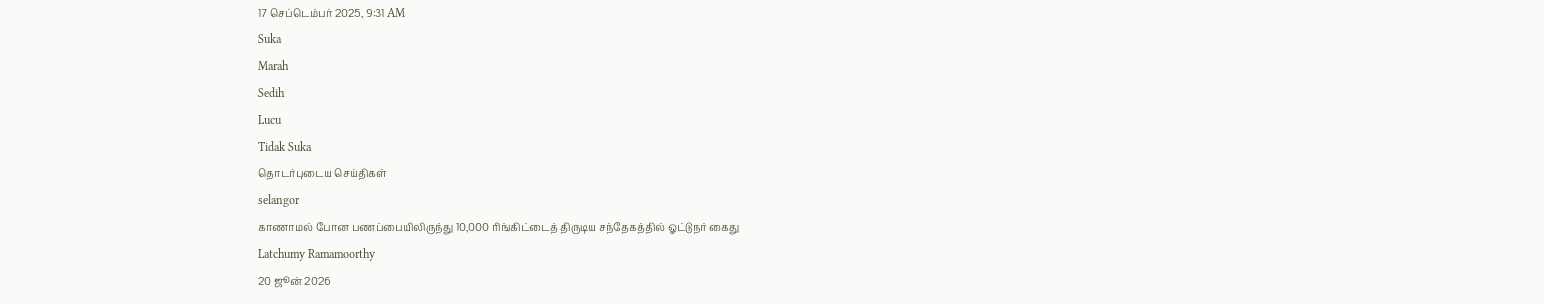17 செப்டெம்பர் 2025, 9:31 AM
Suka
Marah
Sedih
Lucu
Tidak Suka
தொடர்புடைய செய்திகள்
selangor
காணாமல் போன பணப்பையிலிருந்து 10,000 ரிங்கிட்டைத் திருடிய சந்தேகத்தில் ஓட்டுநர் கைது
Latchumy Ramamoorthy
20 ஜூன் 2026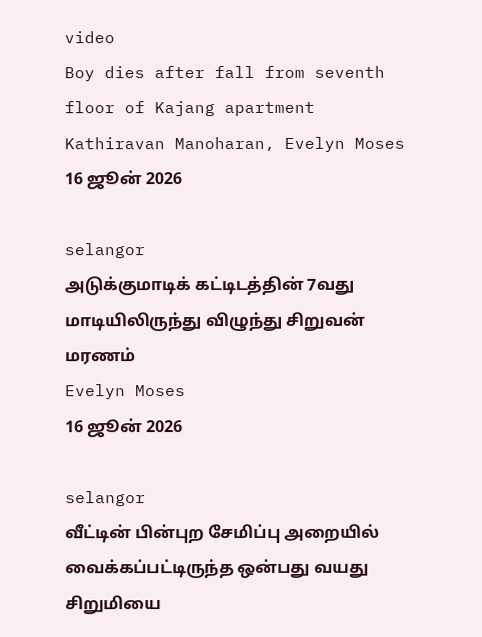video
Boy dies after fall from seventh floor of Kajang apartment
Kathiravan Manoharan, Evelyn Moses
16 ஜூன் 2026

selangor
அடுக்குமாடிக் கட்டிடத்தின் 7வது மாடியிலிருந்து விழுந்து சிறுவன் மரணம்
Evelyn Moses
16 ஜூன் 2026

selangor
வீட்டின் பின்புற சேமிப்பு அறையில் வைக்கப்பட்டிருந்த ஒன்பது வயது சிறுமியை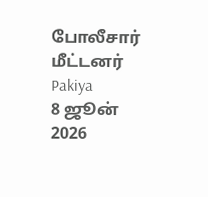போலீசார் மீட்டனர்
Pakiya
8 ஜூன் 2026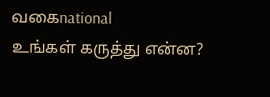வகைnational
உங்கள் கருத்து என்ன?